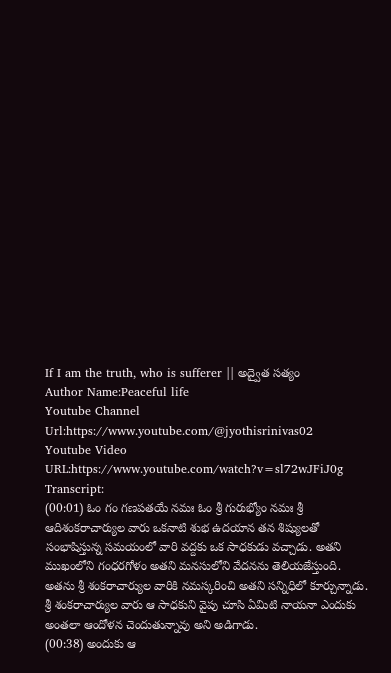If I am the truth, who is sufferer || అద్వైత సత్యం
Author Name:Peaceful life
Youtube Channel Url:https://www.youtube.com/@jyothisrinivas02
Youtube Video URL:https://www.youtube.com/watch?v=sl72wJFiJ0g
Transcript:
(00:01) ఓం గం గణపతయే నమః ఓం శ్రీ గురుభ్యోం నమః శ్రీ ఆదిశంకరాచార్యుల వారు ఒకనాటి శుభ ఉదయాన తన శిష్యులతో సంభాషిస్తున్న సమయంలో వారి వద్దకు ఒక సాధకుడు వచ్చాడు. అతని ముఖంలోని గంధరగోళం అతని మనసులోని వేదనను తెలియజేస్తుంది. అతను శ్రీ శంకరాచార్యుల వారికి నమస్కరించి అతని సన్నిధిలో కూర్చున్నాడు. శ్రీ శంకరాచార్యుల వారు ఆ సాధకుని వైపు చూసి ఏమిటి నాయనా ఎందుకు అంతలా ఆందోళన చెందుతున్నావు అని అడిగాడు.
(00:38) అందుకు ఆ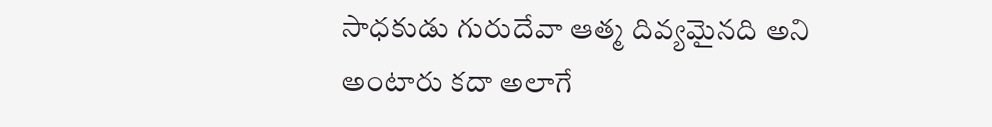సాధకుడు గురుదేవా ఆత్మ దివ్యమైనది అని అంటారు కదా అలాగే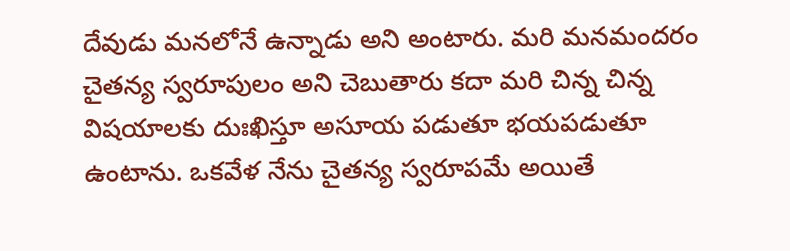దేవుడు మనలోనే ఉన్నాడు అని అంటారు. మరి మనమందరం చైతన్య స్వరూపులం అని చెబుతారు కదా మరి చిన్న చిన్న విషయాలకు దుఃఖిస్తూ అసూయ పడుతూ భయపడుతూ ఉంటాను. ఒకవేళ నేను చైతన్య స్వరూపమే అయితే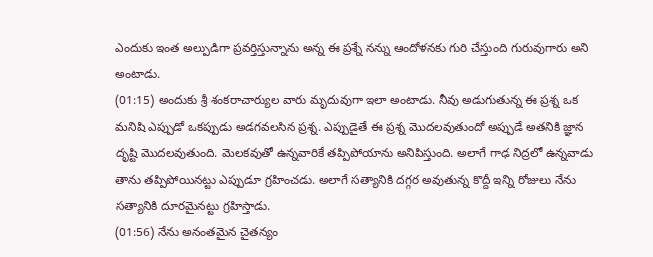ఎందుకు ఇంత అల్పుడిగా ప్రవర్తిస్తున్నాను అన్న ఈ ప్రశ్నే నన్ను ఆందోళనకు గురి చేస్తుంది గురువుగారు అని అంటాడు.
(01:15) అందుకు శ్రీ శంకరాచార్యుల వారు మృదువుగా ఇలా అంటాడు. నీవు అడుగుతున్న ఈ ప్రశ్న ఒక మనిషి ఎప్పుడో ఒకప్పుడు అడగవలసిన ప్రశ్న. ఎప్పుడైతే ఈ ప్రశ్న మొదలవుతుందో అప్పుడే అతనికి జ్ఞాన దృష్టి మొదలవుతుంది. మెలకవుతో ఉన్నవారికే తప్పిపోయాను అనిపిస్తుంది. అలాగే గాఢ నిద్రలో ఉన్నవాడు తాను తప్పిపోయినట్టు ఎప్పుడూ గ్రహించడు. అలాగే సత్యానికి దగ్గర అవుతున్న కొద్దీ ఇన్ని రోజులు నేను సత్యానికి దూరమైనట్టు గ్రహిస్తాడు.
(01:56) నేను అనంతమైన చైతన్యం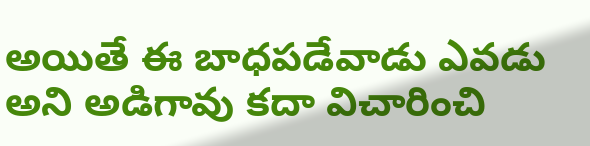అయితే ఈ బాధపడేవాడు ఎవడు అని అడిగావు కదా విచారించి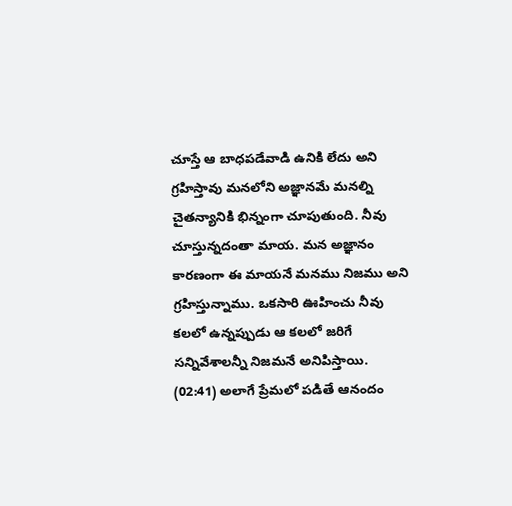చూస్తే ఆ బాధపడేవాడి ఉనికి లేదు అని గ్రహిస్తావు మనలోని అజ్ఞానమే మనల్ని చైతన్యానికి భిన్నంగా చూపుతుంది. నీవు చూస్తున్నదంతా మాయ. మన అజ్ఞానం కారణంగా ఈ మాయనే మనము నిజము అని గ్రహిస్తున్నాము. ఒకసారి ఊహించు నీవు కలలో ఉన్నప్పుడు ఆ కలలో జరిగే సన్నివేశాలన్నీ నిజమనే అనిపిస్తాయి.
(02:41) అలాగే ప్రేమలో పడితే ఆనందం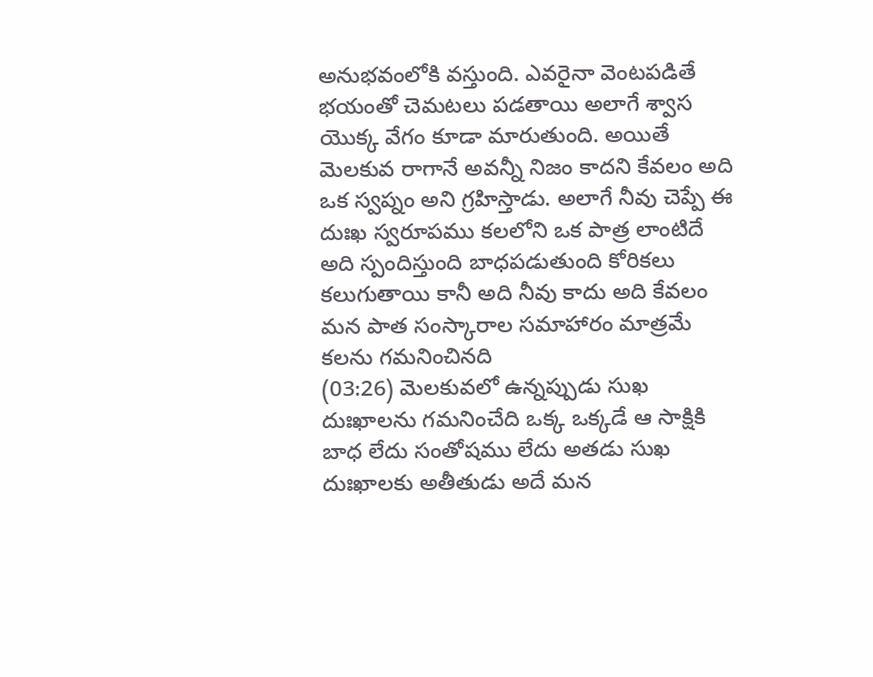అనుభవంలోకి వస్తుంది. ఎవరైనా వెంటపడితే భయంతో చెమటలు పడతాయి అలాగే శ్వాస యొక్క వేగం కూడా మారుతుంది. అయితే మెలకువ రాగానే అవన్నీ నిజం కాదని కేవలం అది ఒక స్వప్నం అని గ్రహిస్తాడు. అలాగే నీవు చెప్పే ఈ దుఃఖ స్వరూపము కలలోని ఒక పాత్ర లాంటిదే అది స్పందిస్తుంది బాధపడుతుంది కోరికలు కలుగుతాయి కానీ అది నీవు కాదు అది కేవలం మన పాత సంస్కారాల సమాహారం మాత్రమే కలను గమనించినది
(03:26) మెలకువలో ఉన్నప్పుడు సుఖ దుఃఖాలను గమనించేది ఒక్క ఒక్కడే ఆ సాక్షికి బాధ లేదు సంతోషము లేదు అతడు సుఖ దుఃఖాలకు అతీతుడు అదే మన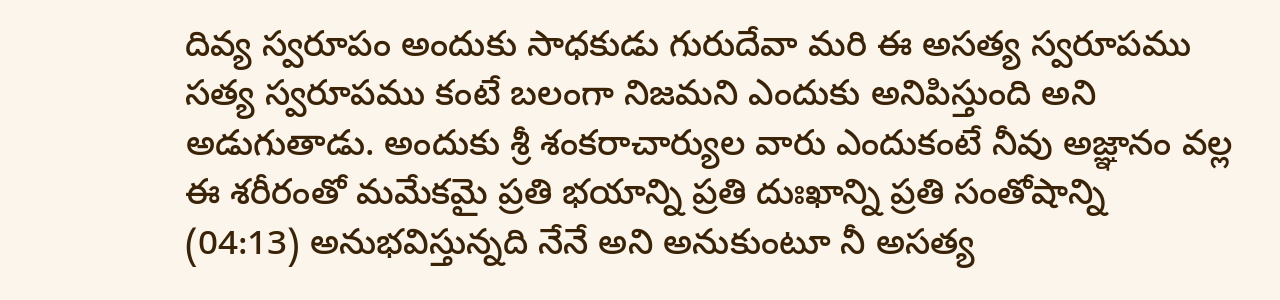దివ్య స్వరూపం అందుకు సాధకుడు గురుదేవా మరి ఈ అసత్య స్వరూపము సత్య స్వరూపము కంటే బలంగా నిజమని ఎందుకు అనిపిస్తుంది అని అడుగుతాడు. అందుకు శ్రీ శంకరాచార్యుల వారు ఎందుకంటే నీవు అజ్ఞానం వల్ల ఈ శరీరంతో మమేకమై ప్రతి భయాన్ని ప్రతి దుఃఖాన్ని ప్రతి సంతోషాన్ని
(04:13) అనుభవిస్తున్నది నేనే అని అనుకుంటూ నీ అసత్య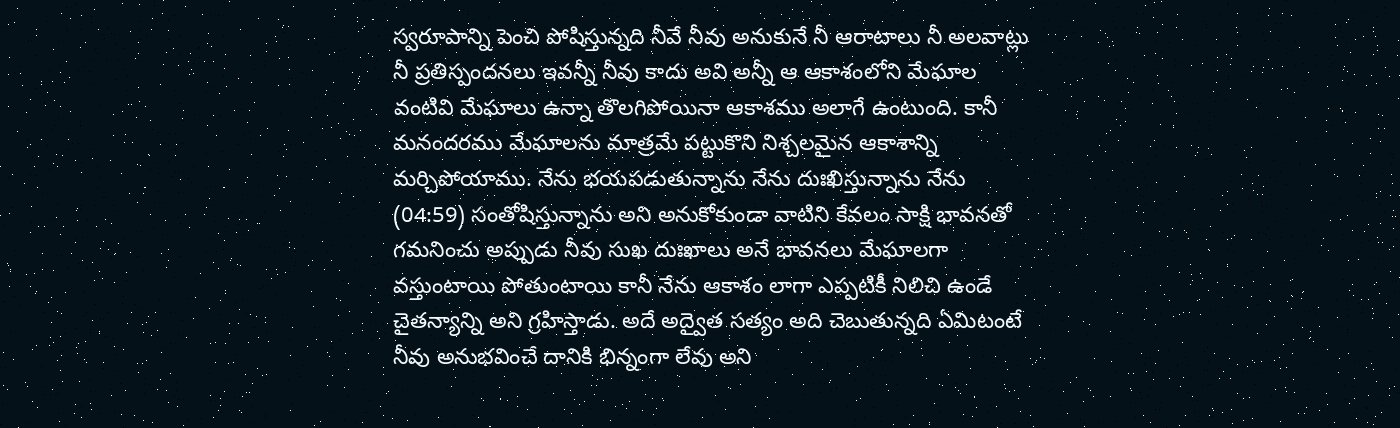స్వరూపాన్ని పెంచి పోషిస్తున్నది నీవే నీవు అనుకునే నీ ఆరాటాలు నీ అలవాట్లు నీ ప్రతిస్పందనలు ఇవన్నీ నీవు కాదు అవి అన్నీ ఆ ఆకాశంలోని మేఘాల వంటివి మేఘాలు ఉన్నా తొలగిపోయినా ఆకాశము అలాగే ఉంటుంది. కానీ మనందరము మేఘాలను మాత్రమే పట్టుకొని నిశ్చలమైన ఆకాశాన్ని మర్చిపోయాము. నేను భయపడుతున్నాను నేను దుఃఖిస్తున్నాను నేను
(04:59) సంతోషిస్తున్నాను అని అనుకోకుండా వాటిని కేవలం సాక్షి భావనతో గమనించు అప్పుడు నీవు సుఖ దుఃఖాలు అనే భావనలు మేఘాలగా వస్తుంటాయి పోతుంటాయి కానీ నేను ఆకాశం లాగా ఎప్పటికీ నిలిచి ఉండే చైతన్యాన్ని అని గ్రహిస్తాడు. అదే అద్వైత సత్యం అది చెబుతున్నది ఏమిటంటే నీవు అనుభవించే దానికి భిన్నంగా లేవు అని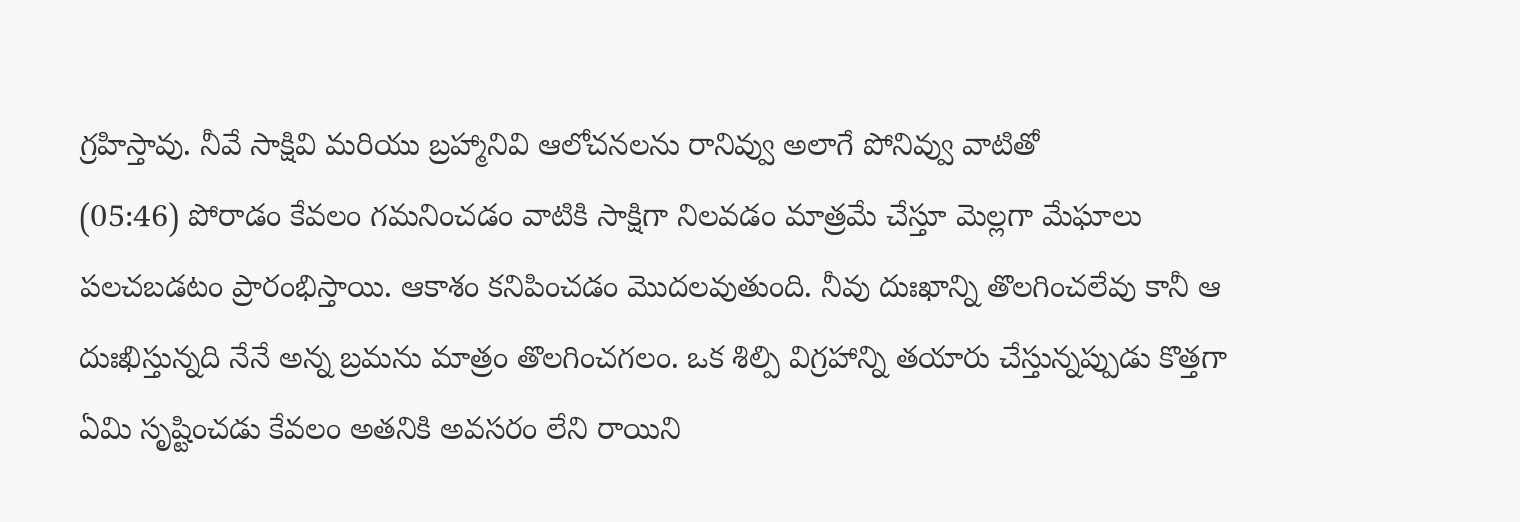గ్రహిస్తావు. నీవే సాక్షివి మరియు బ్రహ్మానివి ఆలోచనలను రానివ్వు అలాగే పోనివ్వు వాటితో
(05:46) పోరాడం కేవలం గమనించడం వాటికి సాక్షిగా నిలవడం మాత్రమే చేస్తూ మెల్లగా మేఘాలు పలచబడటం ప్రారంభిస్తాయి. ఆకాశం కనిపించడం మొదలవుతుంది. నీవు దుఃఖాన్ని తొలగించలేవు కానీ ఆ దుఃఖిస్తున్నది నేనే అన్న బ్రమను మాత్రం తొలగించగలం. ఒక శిల్పి విగ్రహాన్ని తయారు చేస్తున్నప్పుడు కొత్తగా ఏమి సృష్టించడు కేవలం అతనికి అవసరం లేని రాయిని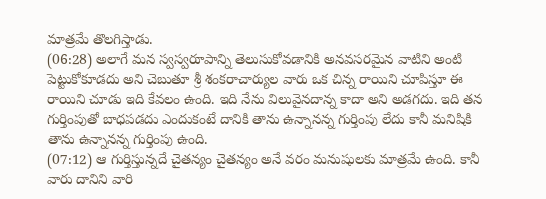మాత్రమే తొలగిస్తాడు.
(06:28) అలాగే మన స్వస్వరూపాన్ని తెలుసుకోవడానికి అనవసరమైన వాటిని అంటి పెట్టుకోకూడదు అని చెబుతూ శ్రీ శంకరాచార్యుల వారు ఒక చిన్న రాయిని చూపిస్తూ ఈ రాయిని చూడు ఇది కేవలం ఉంది. ఇది నేను విలువైనదాన్న కాదా అని అడగదు. ఇది తన గుర్తింపుతో బాధపడదు ఎందుకంటే దానికి తాను ఉన్నానన్న గుర్తింపు లేదు కానీ మనిషికి తాను ఉన్నానన్న గుర్తింపు ఉంది.
(07:12) ఆ గుర్తిస్తున్నదే చైతన్యం చైతన్యం అనే వరం మనుషులకు మాత్రమే ఉంది. కానీ వారు దానిని వారి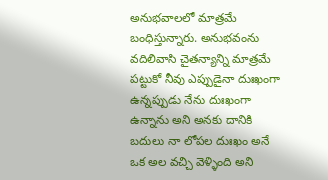అనుభవాలలో మాత్రమే బంధిస్తున్నారు. అనుభవంను వదిలివాసి చైతన్యాన్ని మాత్రమే పట్టుకో నీవు ఎప్పుడైనా దుఃఖంగా ఉన్నప్పుడు నేను దుఃఖంగా ఉన్నాను అని అనకు దానికి బదులు నా లోపల దుఃఖం అనే ఒక అల వచ్చి వెళ్ళింది అని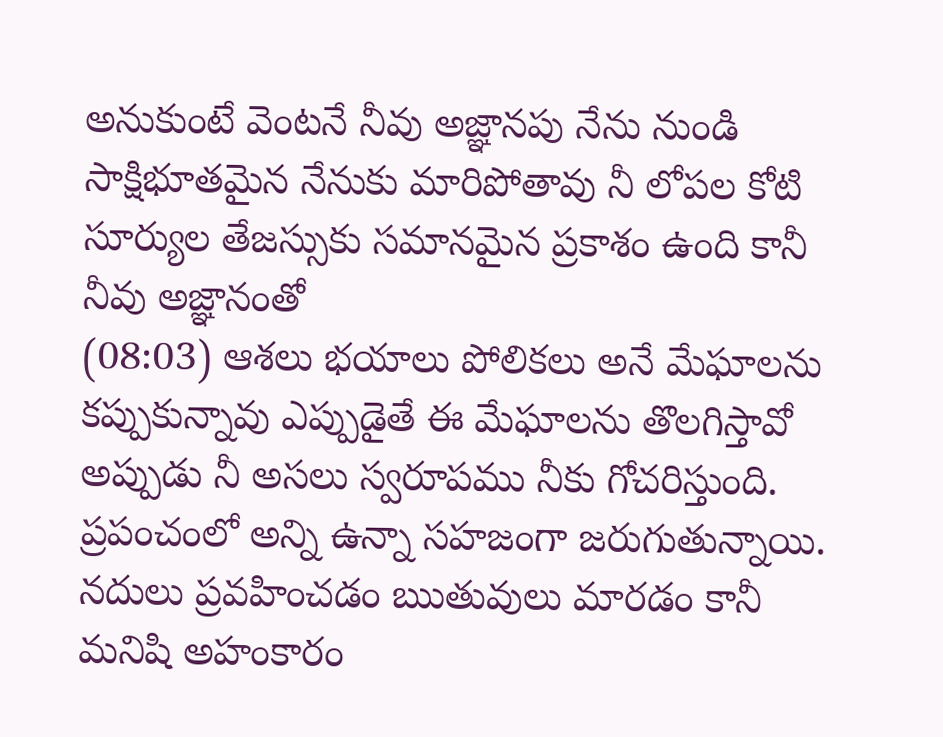అనుకుంటే వెంటనే నీవు అజ్ఞానపు నేను నుండి సాక్షిభూతమైన నేనుకు మారిపోతావు నీ లోపల కోటి సూర్యుల తేజస్సుకు సమానమైన ప్రకాశం ఉంది కానీ నీవు అజ్ఞానంతో
(08:03) ఆశలు భయాలు పోలికలు అనే మేఘాలను కప్పుకున్నావు ఎప్పుడైతే ఈ మేఘాలను తొలగిస్తావో అప్పుడు నీ అసలు స్వరూపము నీకు గోచరిస్తుంది. ప్రపంచంలో అన్ని ఉన్నా సహజంగా జరుగుతున్నాయి. నదులు ప్రవహించడం ఋతువులు మారడం కానీ మనిషి అహంకారం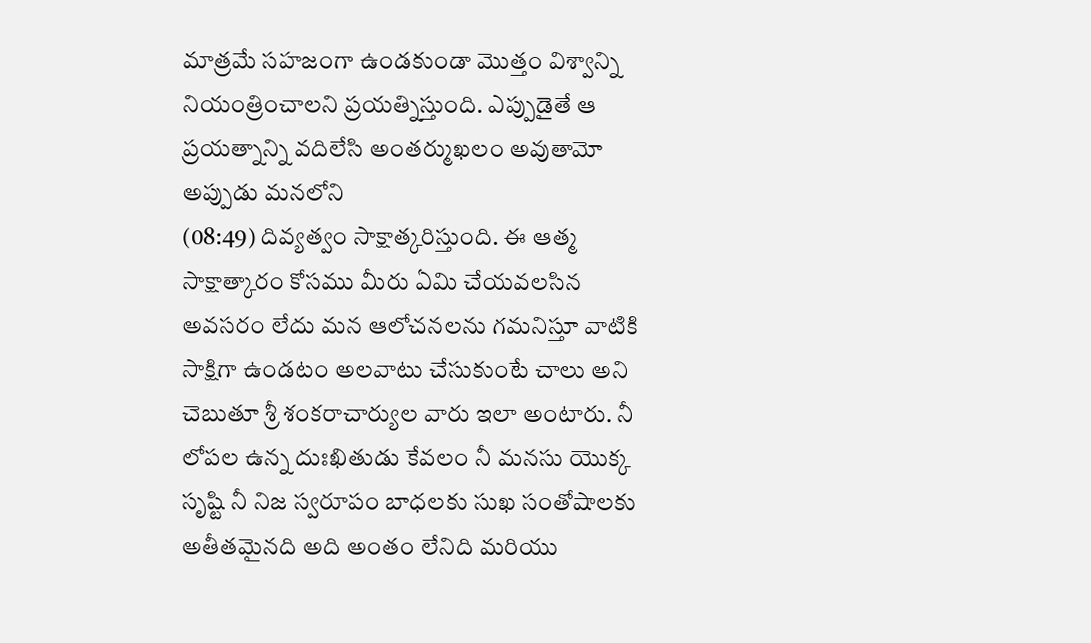మాత్రమే సహజంగా ఉండకుండా మొత్తం విశ్వాన్ని నియంత్రించాలని ప్రయత్నిస్తుంది. ఎప్పుడైతే ఆ ప్రయత్నాన్ని వదిలేసి అంతర్ముఖలం అవుతామో అప్పుడు మనలోని
(08:49) దివ్యత్వం సాక్షాత్కరిస్తుంది. ఈ ఆత్మ సాక్షాత్కారం కోసము మీరు ఏమి చేయవలసిన అవసరం లేదు మన ఆలోచనలను గమనిస్తూ వాటికి సాక్షిగా ఉండటం అలవాటు చేసుకుంటే చాలు అని చెబుతూ శ్రీ శంకరాచార్యుల వారు ఇలా అంటారు. నీ లోపల ఉన్న దుఃఖితుడు కేవలం నీ మనసు యొక్క సృష్టి నీ నిజ స్వరూపం బాధలకు సుఖ సంతోషాలకు అతీతమైనది అది అంతం లేనిది మరియు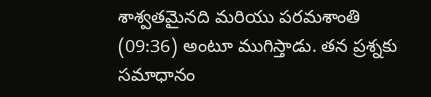శాశ్వతమైనది మరియు పరమశాంతి
(09:36) అంటూ ముగిస్తాడు. తన ప్రశ్నకు సమాధానం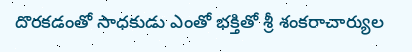దొరకడంతో సాధకుడు ఎంతో భక్తితో శ్రీ శంకరాచార్యుల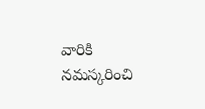వారికి నమస్కరించి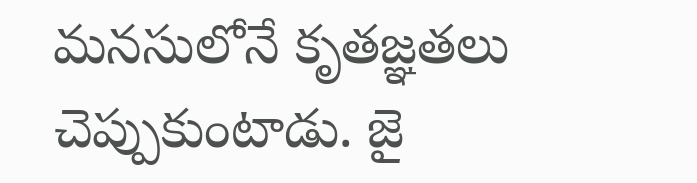మనసులోనే కృతజ్ఞతలు చెప్పుకుంటాడు. జై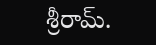శ్రీరామ్.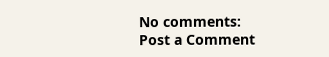No comments:
Post a Comment